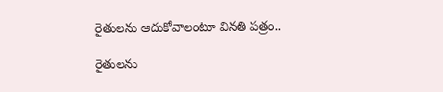రైతులను ఆదుకోవాలంటూ వినతి పత్రం..

రైతులను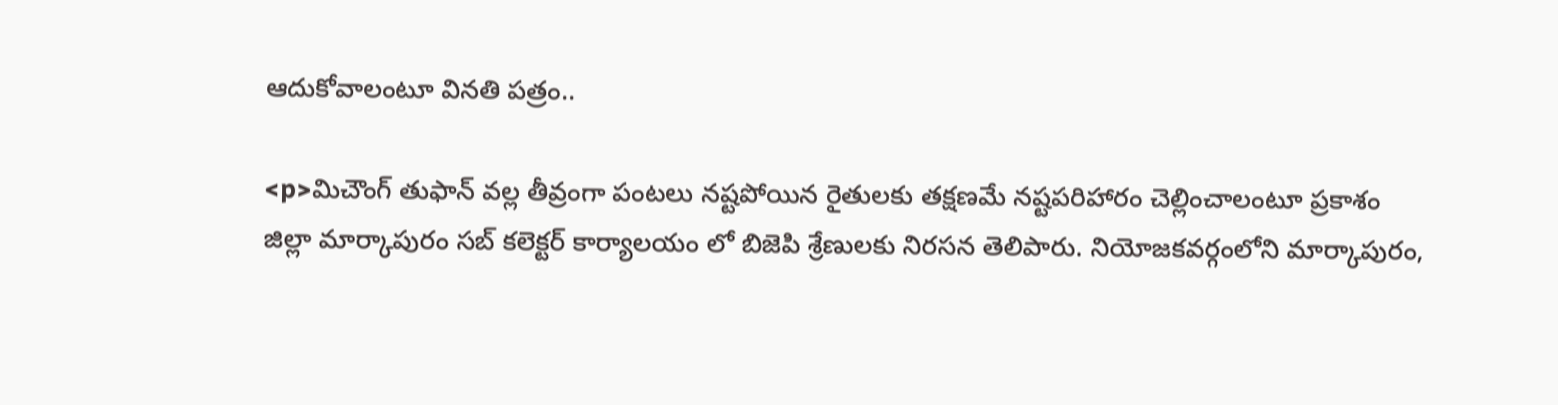ఆదుకోవాలంటూ వినతి పత్రం..

<p>మిచౌంగ్ తుఫాన్ వల్ల తీవ్రంగా పంటలు నష్టపోయిన రైతులకు తక్షణమే నష్టపరిహారం చెల్లించాలంటూ ప్రకాశం జిల్లా మార్కాపురం సబ్ కలెక్టర్ కార్యాలయం లో బిజెపి శ్రేణులకు నిరసన తెలిపారు. నియోజకవర్గంలోని మార్కాపురం,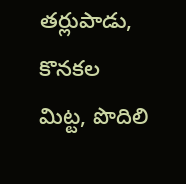తర్లుపాడు, కొనకల మిట్ట, పొదిలి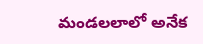మండలలాలో అనేక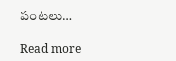పంటలు…

Read more